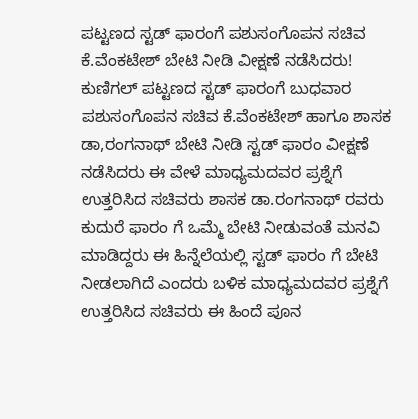ಪಟ್ಟಣದ ಸ್ಟಡ್ ಫಾರಂಗೆ ಪಶುಸಂಗೊಪನ ಸಚಿವ ಕೆ.ವೆಂಕಟೇಶ್ ಬೇಟಿ ನೀಡಿ ವೀಕ್ಷಣೆ ನಡೆಸಿದರು!
ಕುಣಿಗಲ್ ಪಟ್ಟಣದ ಸ್ಟಡ್ ಫಾರಂಗೆ ಬುಧವಾರ ಪಶುಸಂಗೊಪನ ಸಚಿವ ಕೆ.ವೆಂಕಟೇಶ್ ಹಾಗೂ ಶಾಸಕ ಡಾ,ರಂಗನಾಥ್ ಬೇಟಿ ನೀಡಿ ಸ್ಟಡ್ ಫಾರಂ ವೀಕ್ಷಣೆ ನಡೆಸಿದರು ಈ ವೇಳೆ ಮಾಧ್ಯಮದವರ ಪ್ರಶ್ನೆಗೆ ಉತ್ತರಿಸಿದ ಸಚಿವರು ಶಾಸಕ ಡಾ.ರಂಗನಾಥ್ ರವರು ಕುದುರೆ ಫಾರಂ ಗೆ ಒಮ್ಮೆ ಬೇಟಿ ನೀಡುವಂತೆ ಮನವಿ ಮಾಡಿದ್ದರು ಈ ಹಿನ್ನೆಲೆಯಲ್ಲಿ ಸ್ಟಡ್ ಫಾರಂ ಗೆ ಬೇಟಿ ನೀಡಲಾಗಿದೆ ಎಂದರು ಬಳಿಕ ಮಾಧ್ಯಮದವರ ಪ್ರಶ್ನೆಗೆ ಉತ್ತರಿಸಿದ ಸಚಿವರು ಈ ಹಿಂದೆ ಪೂನ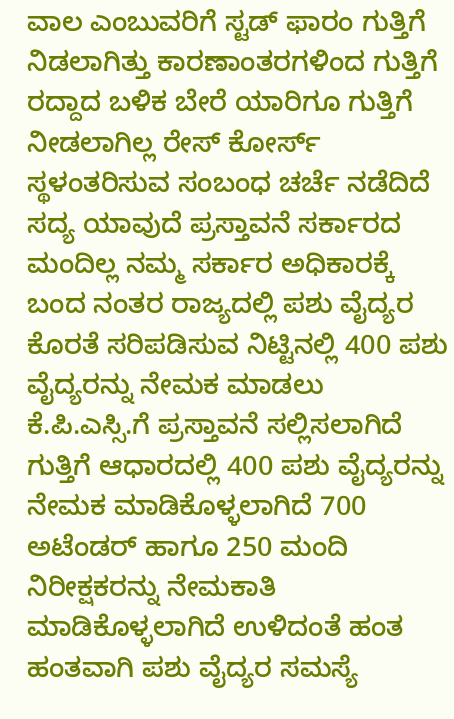ವಾಲ ಎಂಬುವರಿಗೆ ಸ್ಟಡ್ ಫಾರಂ ಗುತ್ತಿಗೆ ನಿಡಲಾಗಿತ್ತು ಕಾರಣಾಂತರಗಳಿಂದ ಗುತ್ತಿಗೆ ರದ್ದಾದ ಬಳಿಕ ಬೇರೆ ಯಾರಿಗೂ ಗುತ್ತಿಗೆ ನೀಡಲಾಗಿಲ್ಲ ರೇಸ್ ಕೋರ್ಸ್ ಸ್ಥಳಂತರಿಸುವ ಸಂಬಂಧ ಚರ್ಚೆ ನಡೆದಿದೆ ಸದ್ಯ ಯಾವುದೆ ಪ್ರಸ್ತಾವನೆ ಸರ್ಕಾರದ ಮಂದಿಲ್ಲ ನಮ್ಮ ಸರ್ಕಾರ ಅಧಿಕಾರಕ್ಕೆ ಬಂದ ನಂತರ ರಾಜ್ಯದಲ್ಲಿ ಪಶು ವೈದ್ಯರ ಕೊರತೆ ಸರಿಪಡಿಸುವ ನಿಟ್ಟಿನಲ್ಲಿ 400 ಪಶು ವೈದ್ಯರನ್ನು ನೇಮಕ ಮಾಡಲು
ಕೆ.ಪಿ.ಎಸ್ಸಿ.ಗೆ ಪ್ರಸ್ತಾವನೆ ಸಲ್ಲಿಸಲಾಗಿದೆ ಗುತ್ತಿಗೆ ಆಧಾರದಲ್ಲಿ 400 ಪಶು ವೈದ್ಯರನ್ನು ನೇಮಕ ಮಾಡಿಕೊಳ್ಳಲಾಗಿದೆ 700 ಅಟೆಂಡರ್ ಹಾಗೂ 250 ಮಂದಿ ನಿರೀಕ್ಷಕರನ್ನು ನೇಮಕಾತಿ ಮಾಡಿಕೊಳ್ಳಲಾಗಿದೆ ಉಳಿದಂತೆ ಹಂತ ಹಂತವಾಗಿ ಪಶು ವೈದ್ಯರ ಸಮಸ್ಯೆ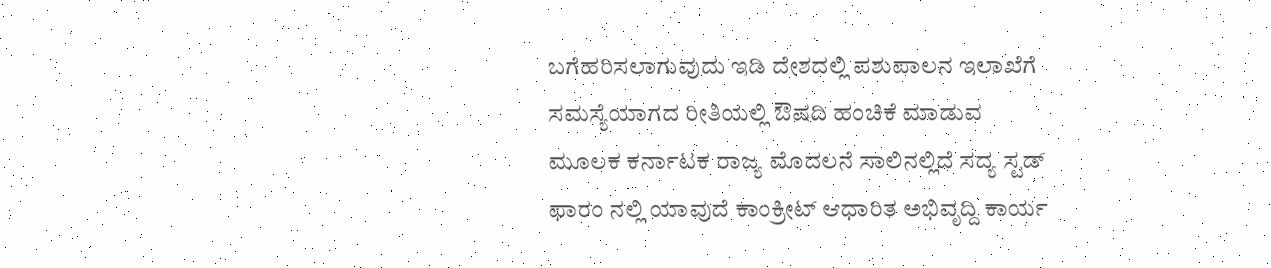ಬಗೆಹರಿಸಲಾಗುವುದು ಇಡಿ ದೇಶದಲ್ಲಿ ಪಶುಪಾಲನ ಇಲಾಖೆಗೆ ಸಮಸ್ಯೆಯಾಗದ ರೀತಿಯಲ್ಲಿ ಔಷದಿ ಹಂಚಿಕೆ ಮಾಡುವ ಮೂಲಕ ಕರ್ನಾಟಕ ರಾಜ್ಯ ಮೊದಲನೆ ಸಾಲಿನಲ್ಲಿದೆ ಸದ್ಯ ಸ್ಟಡ್ ಫಾರಂ ನಲ್ಲಿ ಯಾವುದೆ ಕಾಂಕ್ರೀಟ್ ಆಧಾರಿತ ಅಭಿವೃದ್ದಿ ಕಾರ್ಯ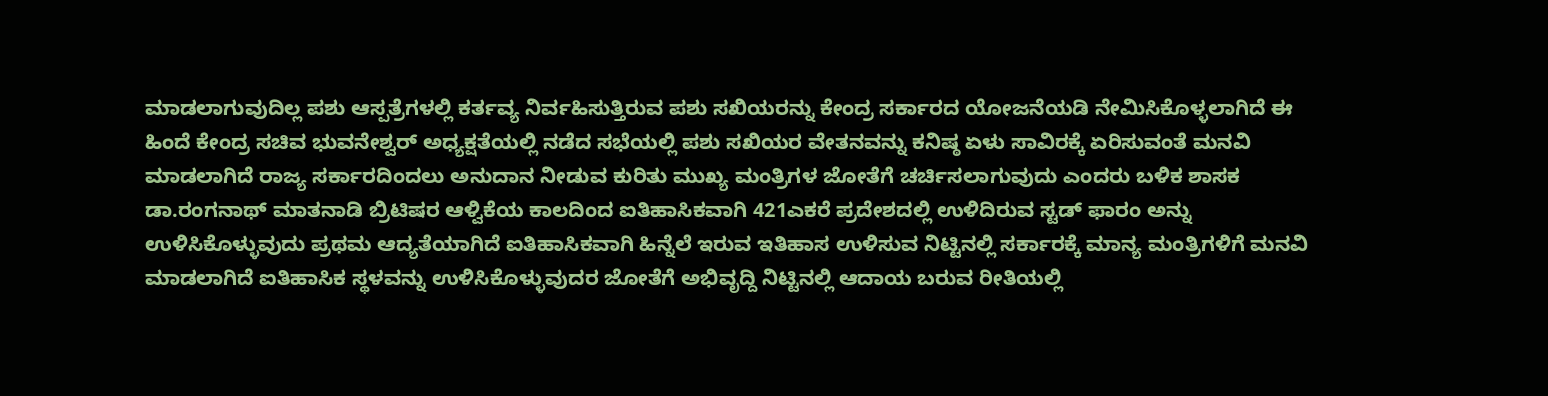ಮಾಡಲಾಗುವುದಿಲ್ಲ ಪಶು ಆಸ್ಪತ್ರೆಗಳಲ್ಲಿ ಕರ್ತವ್ಯ ನಿರ್ವಹಿಸುತ್ತಿರುವ ಪಶು ಸಖಿಯರನ್ನು ಕೇಂದ್ರ ಸರ್ಕಾರದ ಯೋಜನೆಯಡಿ ನೇಮಿಸಿಕೊಳ್ಳಲಾಗಿದೆ ಈ ಹಿಂದೆ ಕೇಂದ್ರ ಸಚಿವ ಭುವನೇಶ್ವರ್ ಅಧ್ಯಕ್ಷತೆಯಲ್ಲಿ ನಡೆದ ಸಭೆಯಲ್ಲಿ ಪಶು ಸಖಿಯರ ವೇತನವನ್ನು ಕನಿಷ್ಠ ಏಳು ಸಾವಿರಕ್ಕೆ ಏರಿಸುವಂತೆ ಮನವಿ ಮಾಡಲಾಗಿದೆ ರಾಜ್ಯ ಸರ್ಕಾರದಿಂದಲು ಅನುದಾನ ನೀಡುವ ಕುರಿತು ಮುಖ್ಯ ಮಂತ್ರಿಗಳ ಜೋತೆಗೆ ಚರ್ಚಿಸಲಾಗುವುದು ಎಂದರು ಬಳಿಕ ಶಾಸಕ ಡಾ.ರಂಗನಾಥ್ ಮಾತನಾಡಿ ಬ್ರಿಟಿಷರ ಆಳ್ವಿಕೆಯ ಕಾಲದಿಂದ ಐತಿಹಾಸಿಕವಾಗಿ 421ಎಕರೆ ಪ್ರದೇಶದಲ್ಲಿ ಉಳಿದಿರುವ ಸ್ಟಡ್ ಫಾರಂ ಅನ್ನು ಉಳಿಸಿಕೊಳ್ಳುವುದು ಪ್ರಥಮ ಆದ್ಯತೆಯಾಗಿದೆ ಐತಿಹಾಸಿಕವಾಗಿ ಹಿನ್ನೆಲೆ ಇರುವ ಇತಿಹಾಸ ಉಳಿಸುವ ನಿಟ್ಟಿನಲ್ಲಿ ಸರ್ಕಾರಕ್ಕೆ ಮಾನ್ಯ ಮಂತ್ರಿಗಳಿಗೆ ಮನವಿ ಮಾಡಲಾಗಿದೆ ಐತಿಹಾಸಿಕ ಸ್ಥಳವನ್ನು ಉಳಿಸಿಕೊಳ್ಳುವುದರ ಜೋತೆಗೆ ಅಭಿವೃದ್ದಿ ನಿಟ್ಟಿನಲ್ಲಿ ಆದಾಯ ಬರುವ ರೀತಿಯಲ್ಲಿ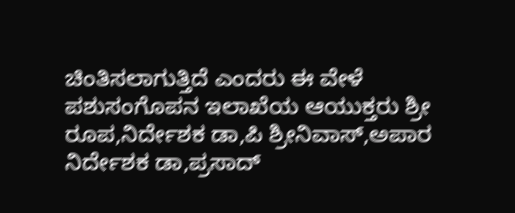ಚಿಂತಿಸಲಾಗುತ್ತಿದೆ ಎಂದರು ಈ ವೇಳೆ ಪಶುಸಂಗೊಪನ ಇಲಾಖೆಯ ಆಯುಕ್ತರು ಶ್ರೀ ರೂಪ,ನಿರ್ದೇಶಕ ಡಾ,ಪಿ ಶ್ರೀನಿವಾಸ್,ಅಪಾರ ನಿರ್ದೇಶಕ ಡಾ,ಪ್ರಸಾದ್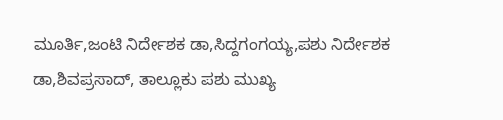ಮೂರ್ತಿ,ಜಂಟಿ ನಿರ್ದೇಶಕ ಡಾ,ಸಿದ್ದಗಂಗಯ್ಯ,ಪಶು ನಿರ್ದೇಶಕ ಡಾ,ಶಿವಪ್ರಸಾದ್, ತಾಲ್ಲೂಕು ಪಶು ಮುಖ್ಯ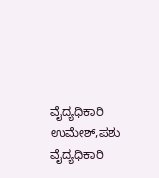ವೈದ್ಯಧಿಕಾರಿ ಉಮೇಶ್,ಪಶು ವೈದ್ಯಧಿಕಾರಿ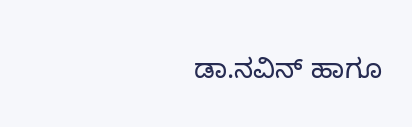ಡಾ.ನವಿನ್ ಹಾಗೂ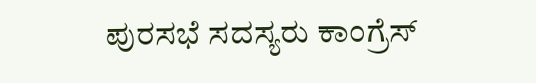ಪುರಸಭೆ ಸದಸ್ಯರು ಕಾಂಗ್ರೆಸ್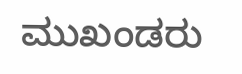ಮುಖಂಡರು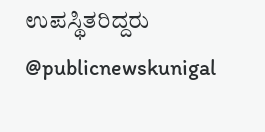ಉಪಸ್ಥಿತರಿದ್ದರು @publicnewskunigal